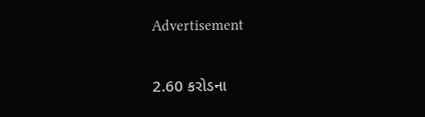Advertisement

2.60 કરોડના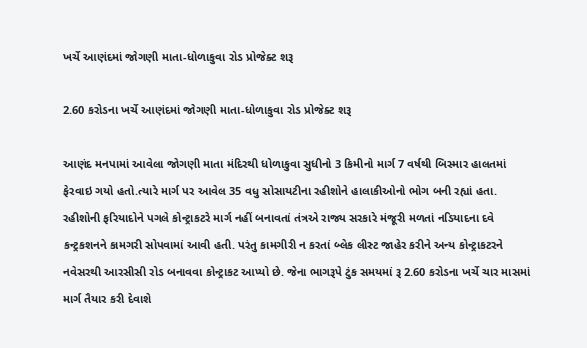ખર્ચે આણંદમાં જોગણી માતા-ધોળાકુવા રોડ પ્રોજેક્ટ શરૂ

2.60 કરોડના ખર્ચે આણંદમાં જોગણી માતા-ધોળાકુવા રોડ પ્રોજેક્ટ શરૂ

આણંદ મનપામાં આવેલા જોગણી માતા મંદિરથી ધોળાકુવા સુધીનો 3 કિમીનો માર્ગ 7 વર્ષથી બિસ્માર હાલતમાં ફેરવાઇ ગયો હતો.ત્યારે માર્ગ પર આવેલ 35 વધુ સોસાયટીના રહીશોને હાલાકીઓનો ભોગ બની રહ્યાં હતા. રહીશોની ફરિયાદોને પગલે કોન્ટ્રાકટરે માર્ગ નહીં બનાવતાં તંત્રએ રાજ્ય સરકારે મંજૂરી મળતાં નડિયાદના દવે કન્ટ્રકશનને કામગરી સોપવામાં આવી હતી. પરંતુ કામગીરી ન કરતાં બ્લેક લીસ્ટ જાહેર કરીને અન્ય કોન્ટ્રાકટરને નવેસરથી આરસીસી રોડ બનાવવા કોન્ટ્રાકટ આપ્યો છે. જેના ભાગરૂપે ટુંક સમયમાં રૂ 2.60 કરોડના ખર્ચે ચાર માસમાં માર્ગ તૈયાર કરી દેવાશે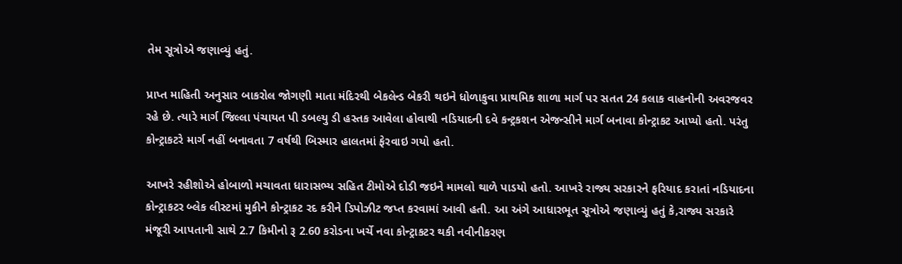તેમ સૂત્રોએ જણાવ્યું હતું.

પ્રાપ્ત માહિતી અનુસાર બાકરોલ જોગણી માતા મંદિરથી બેકલેન્ડ બેકરી થઇને ધોળાકુવા પ્રાથમિક શાળા માર્ગ પર સતત 24 કલાક વાહનોની અવરજવર રહે છે. ત્યારે માર્ગ જિલ્લા પંચાયત પી ડબલ્યુ ડી હસ્તક આવેલા હોવાથી નડિયાદની દવે કન્ટ્રકશન એજન્સીને માર્ગ બનાવા કોન્ટ્રાકટ આપ્યો હતો. પરંતુ કોન્ટ્રાકટરે માર્ગ નહીં બનાવતા 7 વર્ષથી બિસ્માર હાલતમાં ફેરવાઇ ગયો હતો.

આખરે રહીશોએ હોબાળો મચાવતા ધારાસભ્ય સહિત ટીમોએ દોડી જઇને મામલો થાળે પાડયો હતો. આખરે રાજ્ય સરકારને ફરિયાદ કરાતાં નડિયાદના કોન્ટ્રાકટર બ્લેક લીસ્ટમાં મુકીને કોન્ટ્રાકટ રદ કરીને ડિપોઝીટ જપ્ત કરવામાં આવી હતી. આ અંગે આધારભૂત સૂત્રોએ જણાવ્યું હતું કે,રાજ્ય સરકારે મંજૂરી આપતાની સાથે 2.7 કિમીનો રૂ 2.60 કરોડના ખર્ચે નવા કોન્ટ્રાકટર થકી નવીનીકરણ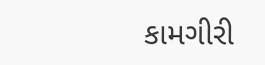કામગીરી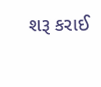શરૂ કરાઈ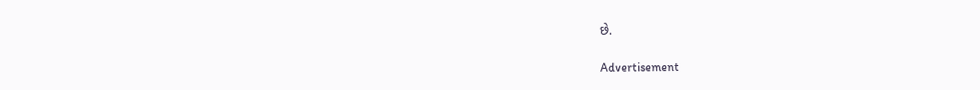છે.

Advertisement